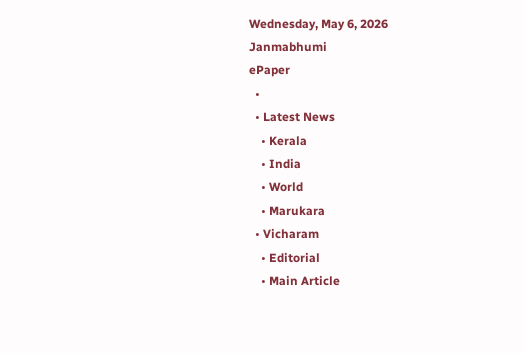Wednesday, May 6, 2026
Janmabhumi
ePaper
  •
  • Latest News
    • Kerala
    • India
    • World
    • Marukara
  • Vicharam
    • Editorial
    • Main Article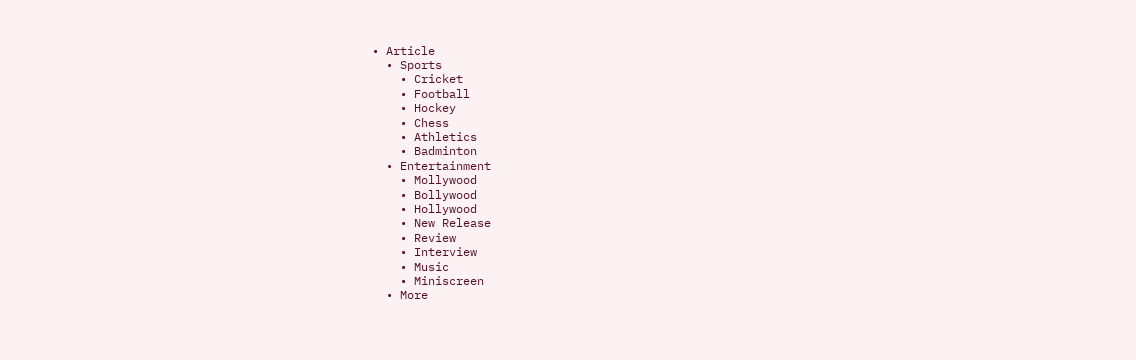• Article
  • Sports
    • Cricket
    • Football
    • Hockey
    • Chess
    • Athletics
    • Badminton
  • Entertainment
    • Mollywood
    • Bollywood
    • Hollywood
    • New Release
    • Review
    • Interview
    • Music
    • Miniscreen
  • More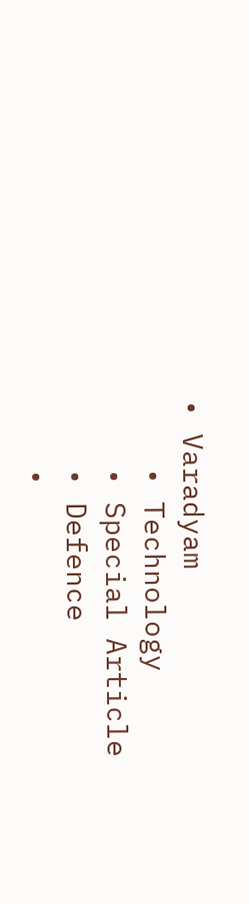• Varadyam
    • Technology
    • Special Article
    • Defence
    •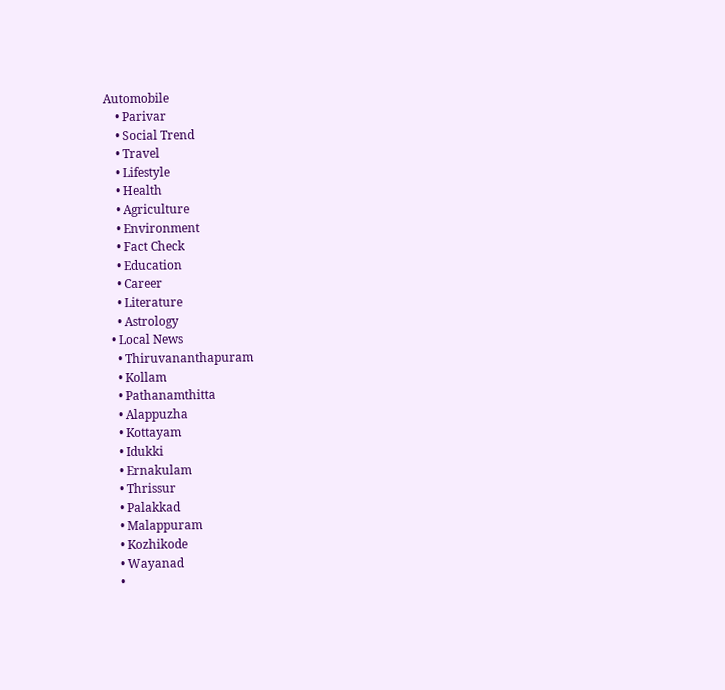Automobile
    • Parivar
    • Social Trend
    • Travel
    • Lifestyle
    • Health
    • Agriculture
    • Environment
    • Fact Check
    • Education
    • Career
    • Literature
    • Astrology
  • Local News
    • Thiruvananthapuram
    • Kollam
    • Pathanamthitta
    • Alappuzha
    • Kottayam
    • Idukki
    • Ernakulam
    • Thrissur
    • Palakkad
    • Malappuram
    • Kozhikode
    • Wayanad
    •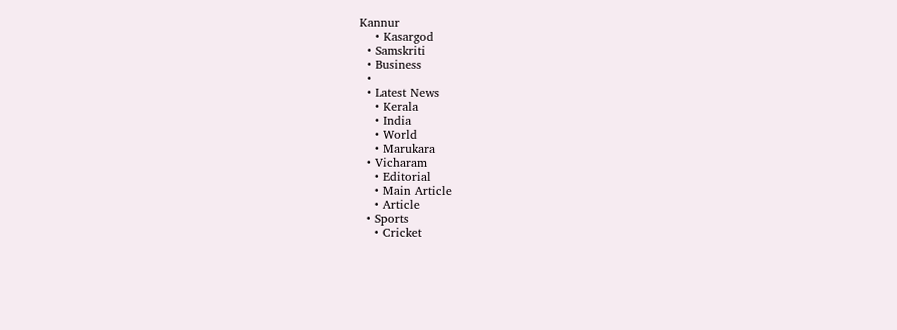Kannur
    • Kasargod
  • Samskriti
  • Business
  •
  • Latest News
    • Kerala
    • India
    • World
    • Marukara
  • Vicharam
    • Editorial
    • Main Article
    • Article
  • Sports
    • Cricket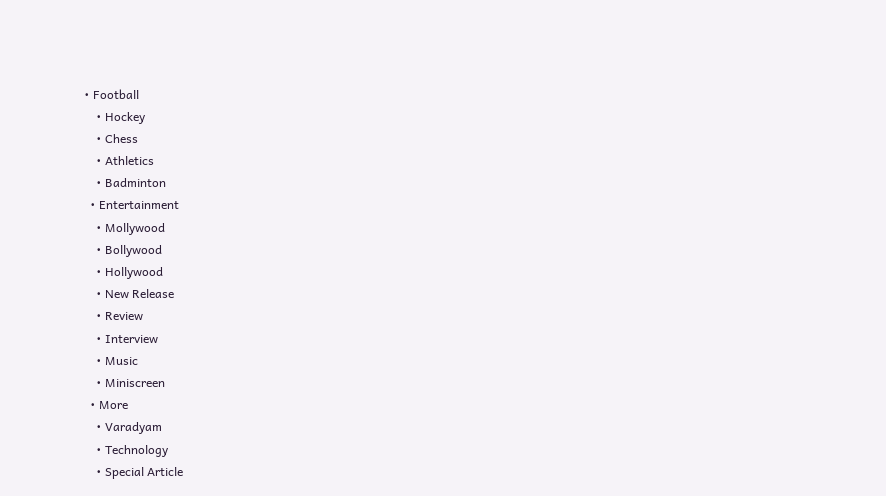• Football
    • Hockey
    • Chess
    • Athletics
    • Badminton
  • Entertainment
    • Mollywood
    • Bollywood
    • Hollywood
    • New Release
    • Review
    • Interview
    • Music
    • Miniscreen
  • More
    • Varadyam
    • Technology
    • Special Article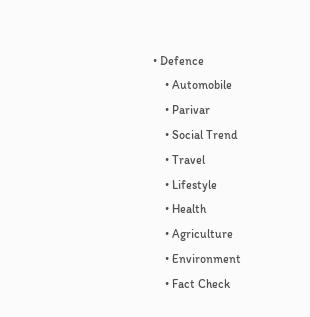• Defence
    • Automobile
    • Parivar
    • Social Trend
    • Travel
    • Lifestyle
    • Health
    • Agriculture
    • Environment
    • Fact Check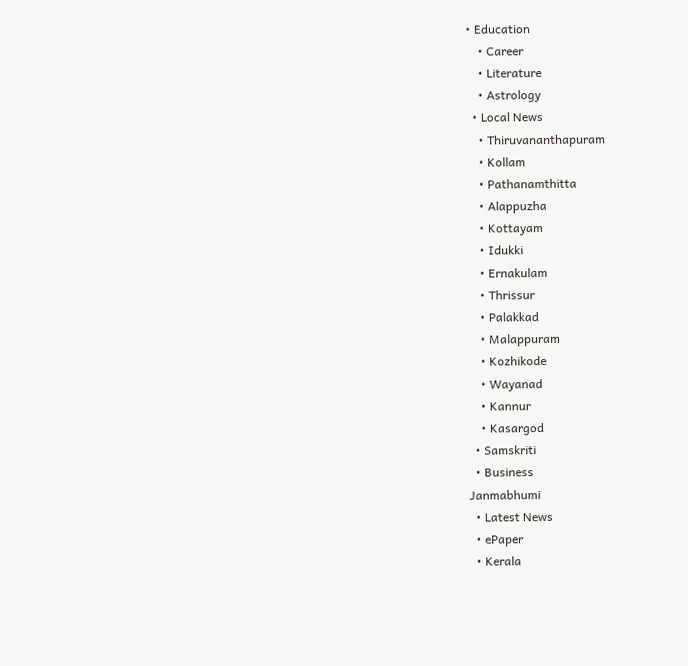• Education
    • Career
    • Literature
    • Astrology
  • Local News
    • Thiruvananthapuram
    • Kollam
    • Pathanamthitta
    • Alappuzha
    • Kottayam
    • Idukki
    • Ernakulam
    • Thrissur
    • Palakkad
    • Malappuram
    • Kozhikode
    • Wayanad
    • Kannur
    • Kasargod
  • Samskriti
  • Business
Janmabhumi
  • Latest News
  • ePaper
  • Kerala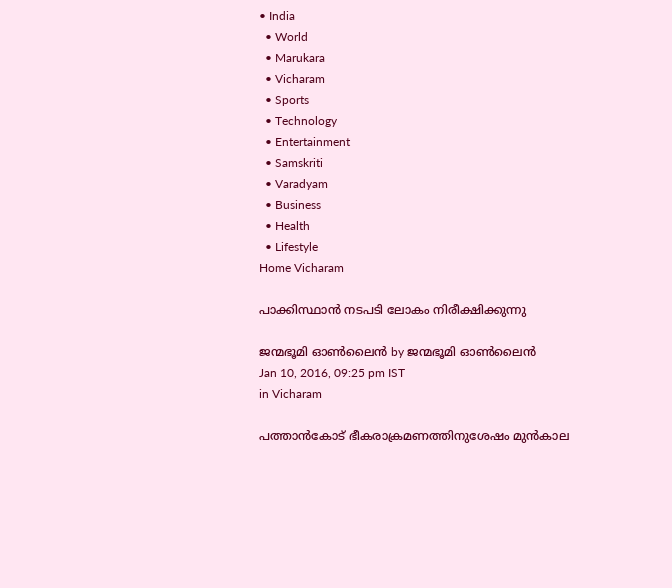• India
  • World
  • Marukara
  • Vicharam
  • Sports
  • Technology
  • Entertainment
  • Samskriti
  • Varadyam
  • Business
  • Health
  • Lifestyle
Home Vicharam

പാക്കിസ്ഥാന്‍ നടപടി ലോകം നിരീക്ഷിക്കുന്നു

ജന്മഭൂമി ഓണ്‍ലൈന്‍ by ജന്മഭൂമി ഓണ്‍ലൈന്‍
Jan 10, 2016, 09:25 pm IST
in Vicharam

പത്താന്‍കോട് ഭീകരാക്രമണത്തിനുശേഷം മുന്‍കാല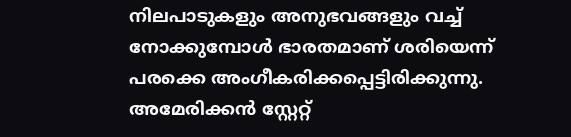നിലപാടുകളും അനുഭവങ്ങളും വച്ച് നോക്കുമ്പോള്‍ ഭാരതമാണ് ശരിയെന്ന് പരക്കെ അംഗീകരിക്കപ്പെട്ടിരിക്കുന്നു. അമേരിക്കന്‍ സ്റ്റേറ്റ്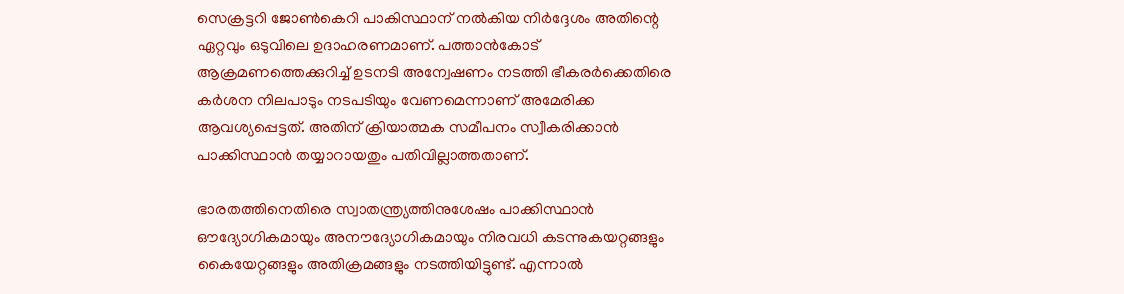സെക്രട്ടറി ജോണ്‍കെറി പാകിസ്ഥാന് നല്‍കിയ നിര്‍ദ്ദേശം അതിന്റെ ഏറ്റവും ഒടുവിലെ ഉദാഹരണമാണ്. പത്താന്‍കോട് ആക്രമണത്തെക്കുറിച്ച് ഉടനടി അന്വേഷണം നടത്തി ഭീകരര്‍ക്കെതിരെ കര്‍ശന നിലപാടും നടപടിയും വേണമെന്നാണ് അമേരിക്ക ആവശ്യപ്പെട്ടത്. അതിന് ക്രിയാത്മക സമീപനം സ്വീകരിക്കാന്‍ പാക്കിസ്ഥാന്‍ തയ്യാറായതും പതിവില്ലാത്തതാണ്.

ഭാരതത്തിനെതിരെ സ്വാതന്ത്ര്യത്തിനുശേഷം പാക്കിസ്ഥാന്‍ ഔദ്യോഗികമായും അനൗദ്യോഗികമായും നിരവധി കടന്നുകയറ്റങ്ങളും കൈയേറ്റങ്ങളും അതിക്രമങ്ങളും നടത്തിയിട്ടുണ്ട്. എന്നാല്‍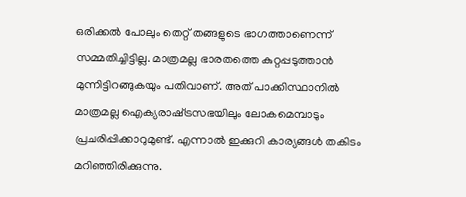ഒരിക്കല്‍ പോലും തെറ്റ് തങ്ങളുടെ ഭാഗത്താണെന്ന് സമ്മതിച്ചിട്ടില്ല. മാത്രമല്ല ഭാരതത്തെ കുറ്റപ്പടുത്താന്‍ മുന്നിട്ടിറങ്ങുകയും പതിവാണ്. അത് പാക്കിസ്ഥാനില്‍ മാത്രമല്ല ഐക്യരാഷ്‌ട്രസഭയിലും ലോകമെമ്പാടും പ്രചരിപ്പിക്കാറുമുണ്ട്. എന്നാല്‍ ഇക്കുറി കാര്യങ്ങള്‍ തകിടം മറിഞ്ഞിരിക്കുന്നു.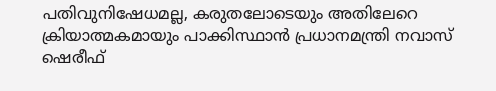പതിവുനിഷേധമല്ല, കരുതലോടെയും അതിലേറെ ക്രിയാത്മകമായും പാക്കിസ്ഥാന്‍ പ്രധാനമന്ത്രി നവാസ് ഷെരീഫ്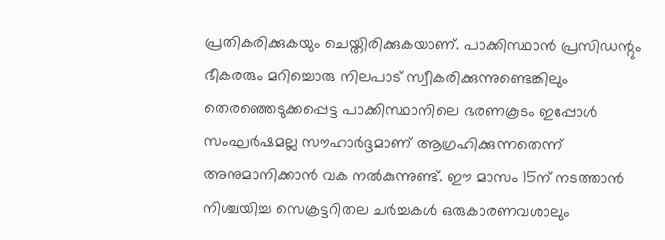പ്രതികരിക്കുകയും ചെയ്തിരിക്കുകയാണ്. പാക്കിസ്ഥാന്‍ പ്രസിഡന്റും ഭീകരരും മറിച്ചൊരു നിലപാട് സ്വീകരിക്കുന്നുണ്ടെങ്കിലും തെരഞ്ഞെടുക്കപ്പെട്ട പാക്കിസ്ഥാനിലെ ഭരണകൂടം ഇപ്പോള്‍ സംഘര്‍ഷമല്ല സൗഹാര്‍ദ്ദമാണ് ആഗ്രഹിക്കുന്നതെന്ന് അനുമാനിക്കാന്‍ വക നല്‍കുന്നുണ്ട്. ഈ മാസം 15ന് നടത്താന്‍ നിശ്ചയിച്ച സെക്രട്ടറിതല ചര്‍ച്ചകള്‍ ഒരുകാരണവശാലും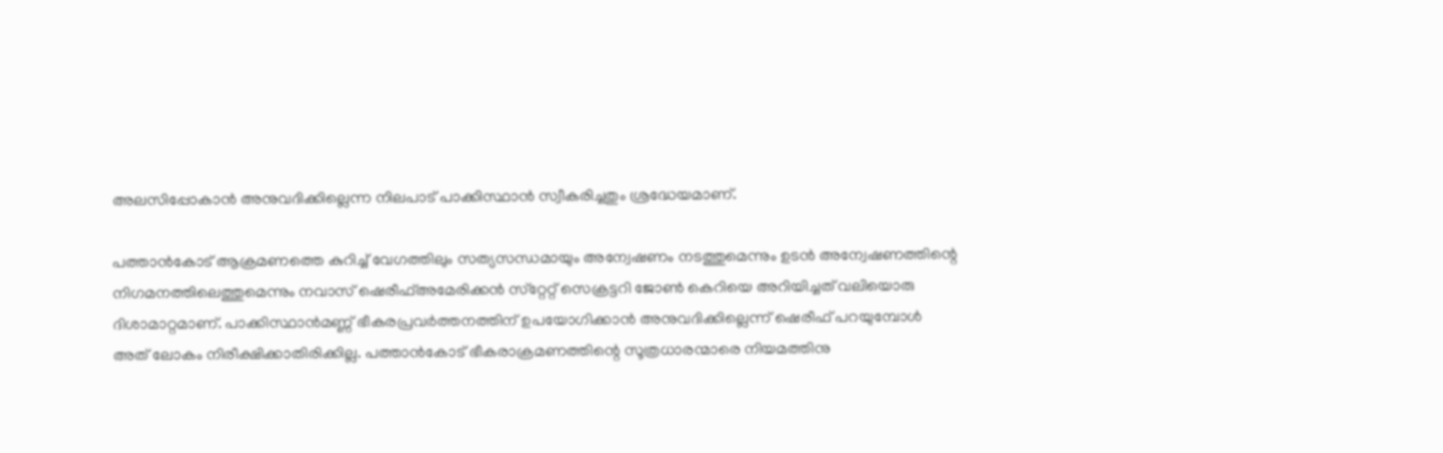അലസിപ്പോകാന്‍ അനുവദിക്കില്ലെന്ന നിലപാട് പാക്കിസ്ഥാന്‍ സ്വീകരിച്ചതും ശ്രദ്ധേയമാണ്.

പത്താന്‍കോട് ആക്രമണത്തെ കുറിച്ച് വേഗത്തിലും സത്യസന്ധമായും അന്വേഷണം നടത്തുമെന്നും ഉടന്‍ അന്വേഷണത്തിന്റെ നിഗമനത്തിലെത്തുമെന്നും നവാസ് ഷെരീഫ്അമേരിക്കന്‍ സ്‌റ്റേറ്റ് സെക്രട്ടറി ജോണ്‍ കെറിയെ അറിയിച്ചത് വലിയൊരു ദിശാമാറ്റമാണ്. പാക്കിസ്ഥാന്‍മണ്ണ് ഭീകരപ്രവര്‍ത്തനത്തിന് ഉപയോഗിക്കാന്‍ അനുവദിക്കില്ലെന്ന് ഷെരീഫ് പറയുമ്പോള്‍ അത് ലോകം നിരീക്ഷിക്കാതിരിക്കില്ല. പത്താന്‍കോട് ഭീകരാക്രമണത്തിന്റെ സൂത്രധാരന്മാരെ നിയമത്തിനു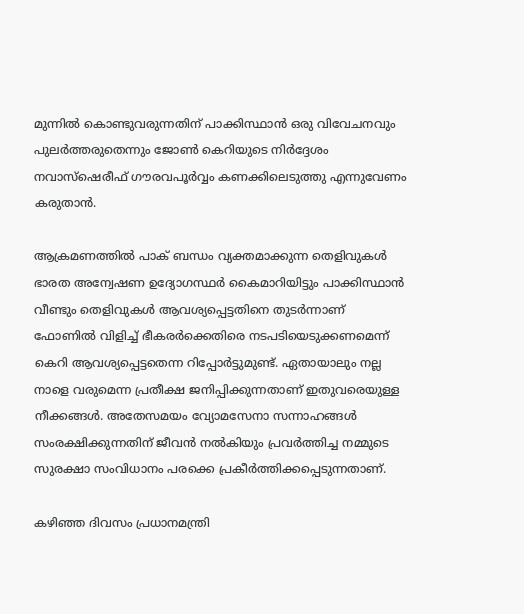മുന്നില്‍ കൊണ്ടുവരുന്നതിന് പാക്കിസ്ഥാന്‍ ഒരു വിവേചനവും പുലര്‍ത്തരുതെന്നും ജോണ്‍ കെറിയുടെ നിര്‍ദ്ദേശം നവാസ്‌ഷെരീഫ് ഗൗരവപൂര്‍വ്വം കണക്കിലെടുത്തു എന്നുവേണം കരുതാന്‍.

ആക്രമണത്തില്‍ പാക് ബന്ധം വ്യക്തമാക്കുന്ന തെളിവുകള്‍ ഭാരത അന്വേഷണ ഉദ്യോഗസ്ഥര്‍ കൈമാറിയിട്ടും പാക്കിസ്ഥാന്‍ വീണ്ടും തെളിവുകള്‍ ആവശ്യപ്പെട്ടതിനെ തുടര്‍ന്നാണ് ഫോണില്‍ വിളിച്ച് ഭീകരര്‍ക്കെതിരെ നടപടിയെടുക്കണമെന്ന് കെറി ആവശ്യപ്പെട്ടതെന്ന റിപ്പോര്‍ട്ടുമുണ്ട്. ഏതായാലും നല്ല നാളെ വരുമെന്ന പ്രതീക്ഷ ജനിപ്പിക്കുന്നതാണ് ഇതുവരെയുള്ള നീക്കങ്ങള്‍. അതേസമയം വ്യോമസേനാ സന്നാഹങ്ങള്‍ സംരക്ഷിക്കുന്നതിന് ജീവന്‍ നല്‍കിയും പ്രവര്‍ത്തിച്ച നമ്മുടെ സുരക്ഷാ സംവിധാനം പരക്കെ പ്രകീര്‍ത്തിക്കപ്പെടുന്നതാണ്.

കഴിഞ്ഞ ദിവസം പ്രധാനമന്ത്രി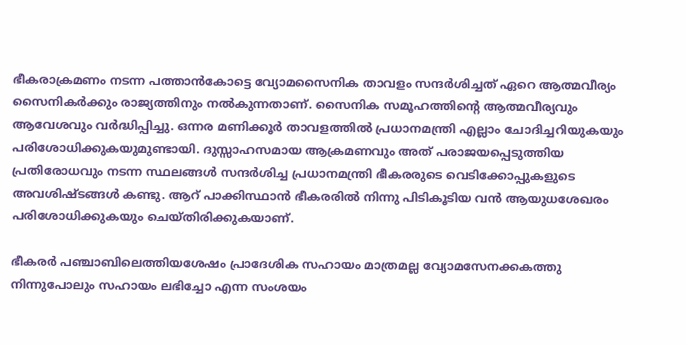ഭീകരാക്രമണം നടന്ന പത്താന്‍കോട്ടെ വ്യോമസൈനിക താവളം സന്ദര്‍ശിച്ചത് ഏറെ ആത്മവീര്യം സൈനികര്‍ക്കും രാജ്യത്തിനും നല്‍കുന്നതാണ്. സൈനിക സമൂഹത്തിന്റെ ആത്മവീര്യവും ആവേശവും വര്‍ദ്ധിപ്പിച്ചു. ഒന്നര മണിക്കൂര്‍ താവളത്തില്‍ പ്രധാനമന്ത്രി എല്ലാം ചോദിച്ചറിയുകയും പരിശോധിക്കുകയുമുണ്ടായി. ദുസ്സാഹസമായ ആക്രമണവും അത് പരാജയപ്പെടുത്തിയ പ്രതിരോധവും നടന്ന സ്ഥലങ്ങള്‍ സന്ദര്‍ശിച്ച പ്രധാനമന്ത്രി ഭീകരരുടെ വെടിക്കോപ്പുകളുടെ അവശിഷ്ടങ്ങള്‍ കണ്ടു. ആറ് പാക്കിസ്ഥാന്‍ ഭീകരരില്‍ നിന്നു പിടികൂടിയ വന്‍ ആയുധശേഖരം പരിശോധിക്കുകയും ചെയ്തിരിക്കുകയാണ്.

ഭീകരര്‍ പഞ്ചാബിലെത്തിയശേഷം പ്രാദേശിക സഹായം മാത്രമല്ല വ്യോമസേനക്കകത്തു നിന്നുപോലും സഹായം ലഭിച്ചോ എന്ന സംശയം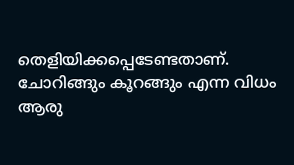തെളിയിക്കപ്പെടേണ്ടതാണ്. ചോറിങ്ങും കൂറങ്ങും എന്ന വിധം ആരു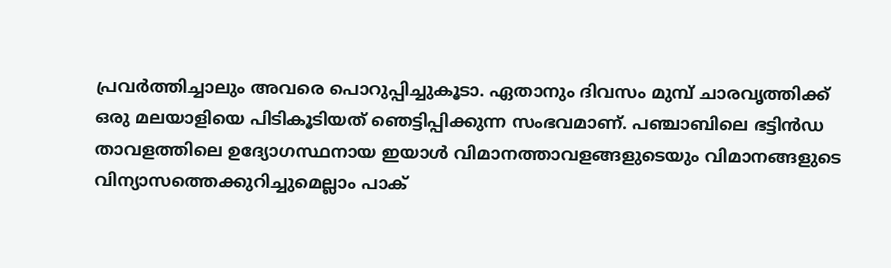പ്രവര്‍ത്തിച്ചാലും അവരെ പൊറുപ്പിച്ചുകൂടാ. ഏതാനും ദിവസം മുമ്പ് ചാരവൃത്തിക്ക് ഒരു മലയാളിയെ പിടികൂടിയത് ഞെട്ടിപ്പിക്കുന്ന സംഭവമാണ്. പഞ്ചാബിലെ ഭട്ടിന്‍ഡ താവളത്തിലെ ഉദ്യോഗസ്ഥനായ ഇയാള്‍ വിമാനത്താവളങ്ങളുടെയും വിമാനങ്ങളുടെ വിന്യാസത്തെക്കുറിച്ചുമെല്ലാം പാക്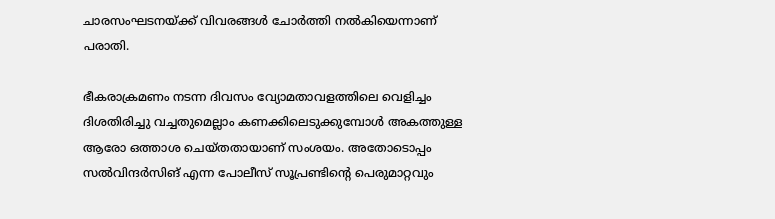ചാരസംഘടനയ്‌ക്ക് വിവരങ്ങള്‍ ചോര്‍ത്തി നല്‍കിയെന്നാണ് പരാതി.

ഭീകരാക്രമണം നടന്ന ദിവസം വ്യോമതാവളത്തിലെ വെളിച്ചം ദിശതിരിച്ചു വച്ചതുമെല്ലാം കണക്കിലെടുക്കുമ്പോള്‍ അകത്തുള്ള ആരോ ഒത്താശ ചെയ്തതായാണ് സംശയം. അതോടൊപ്പം സല്‍വിന്ദര്‍സിങ് എന്ന പോലീസ് സൂപ്രണ്ടിന്റെ പെരുമാറ്റവും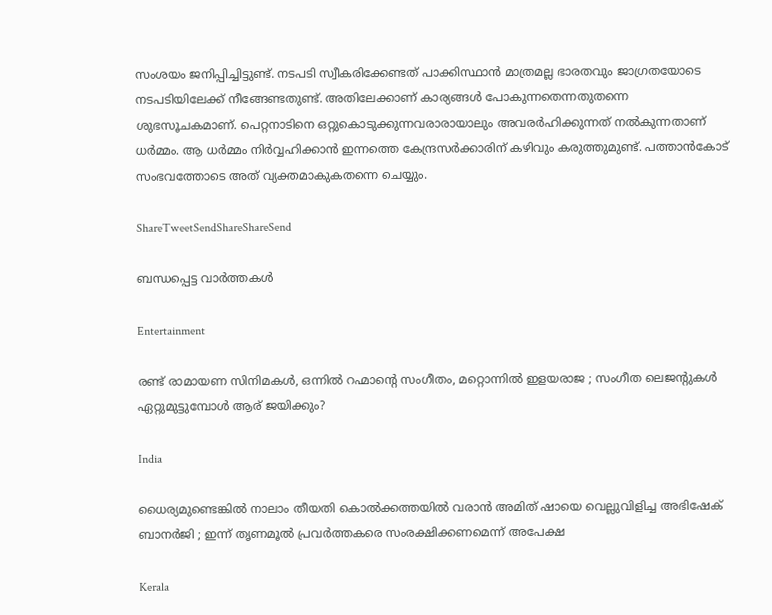സംശയം ജനിപ്പിച്ചിട്ടുണ്ട്. നടപടി സ്വീകരിക്കേണ്ടത് പാക്കിസ്ഥാന്‍ മാത്രമല്ല ഭാരതവും ജാഗ്രതയോടെ നടപടിയിലേക്ക് നീങ്ങേണ്ടതുണ്ട്. അതിലേക്കാണ് കാര്യങ്ങള്‍ പോകുന്നതെന്നതുതന്നെ ശുഭസൂചകമാണ്. പെറ്റനാടിനെ ഒറ്റുകൊടുക്കുന്നവരാരായാലും അവരര്‍ഹിക്കുന്നത് നല്‍കുന്നതാണ് ധര്‍മ്മം. ആ ധര്‍മ്മം നിര്‍വ്വഹിക്കാന്‍ ഇന്നത്തെ കേന്ദ്രസര്‍ക്കാരിന് കഴിവും കരുത്തുമുണ്ട്. പത്താന്‍കോട് സംഭവത്തോടെ അത് വ്യക്തമാകുകതന്നെ ചെയ്യും.

ShareTweetSendShareShareSend

ബന്ധപ്പെട്ട വാര്‍ത്തകള്‍

Entertainment

രണ്ട് രാമായണ സിനിമകള്‍, ഒന്നില്‍ റഹ്മാന്റെ സംഗീതം, മറ്റൊന്നില്‍ ഇളയരാജ ; സംഗീത ലെജന്‍റുകള്‍ ഏറ്റുമുട്ടുമ്പോള്‍ ആര് ജയിക്കും?

India

ധൈര്യമുണ്ടെങ്കിൽ നാലാം തീയതി കൊൽക്കത്തയിൽ വരാൻ അമിത് ഷായെ വെല്ലുവിളിച്ച അഭിഷേക് ബാനർജി ; ഇന്ന് തൃണമൂൽ പ്രവർത്തകരെ സംരക്ഷിക്കണമെന്ന് അപേക്ഷ

Kerala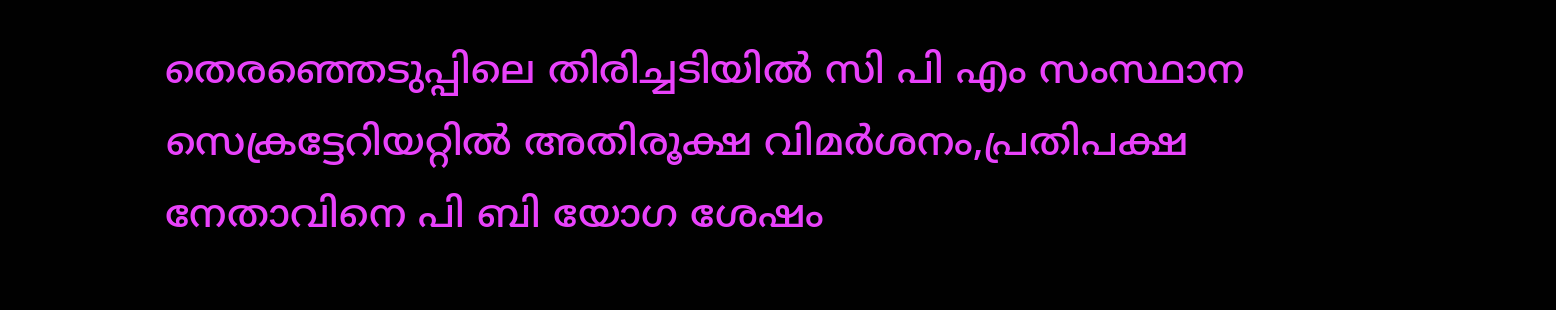തെരഞ്ഞെടുപ്പിലെ തിരിച്ചടിയില്‍ സി പി എം സംസ്ഥാന സെക്രട്ടേറിയറ്റില്‍ അതിരൂക്ഷ വിമര്‍ശനം,പ്രതിപക്ഷ നേതാവിനെ പി ബി യോഗ ശേഷം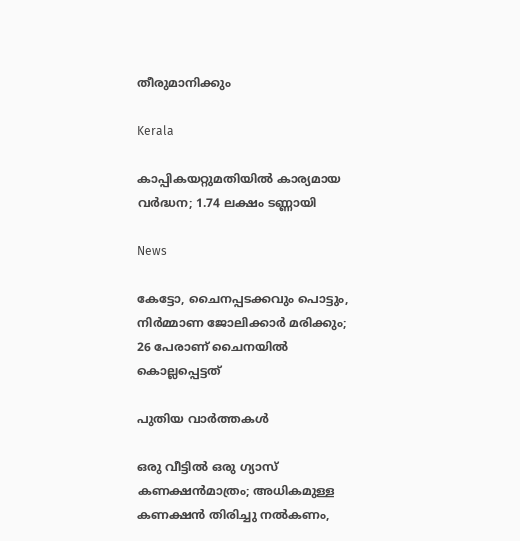തീരുമാനിക്കും

Kerala

കാപ്പികയറ്റുമതിയിൽ കാര്യമായ വർദ്ധന; 1.74 ലക്ഷം ടണ്ണായി

News

കേട്ടോ, ചൈനപ്പടക്കവും പൊട്ടും, നിർമ്മാണ ജോലിക്കാർ മരിക്കും; 26 പേരാണ് ചൈനയിൽ കൊല്ലപ്പെട്ടത്

പുതിയ വാര്‍ത്തകള്‍

ഒരു വീട്ടിൽ ഒരു ഗ്യാസ് കണക്ഷൻമാത്രം; അധികമുള്ള കണക്ഷൻ തിരിച്ചു നൽകണം,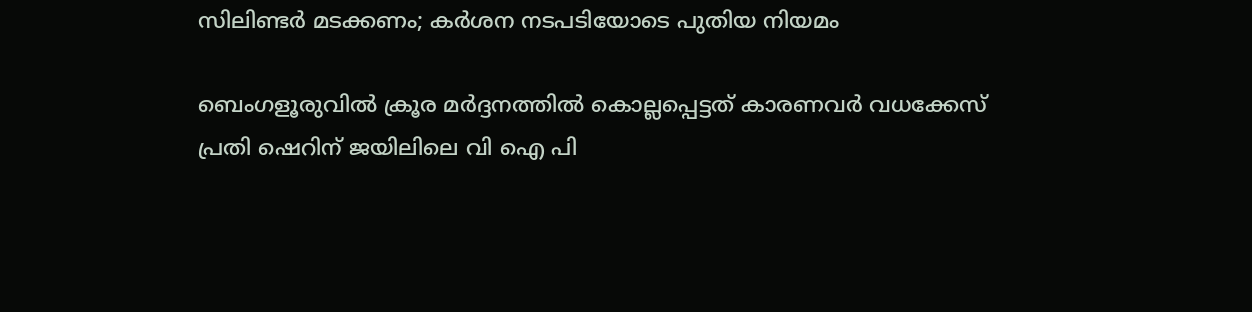സിലിണ്ടർ മടക്കണം; കർശന നടപടിയോടെ പുതിയ നിയമം

ബെംഗളൂരുവില്‍ ക്രൂര മര്‍ദ്ദനത്തില്‍ കൊല്ലപ്പെട്ടത് കാരണവര്‍ വധക്കേസ് പ്രതി ഷെറിന് ജയിലിലെ വി ഐ പി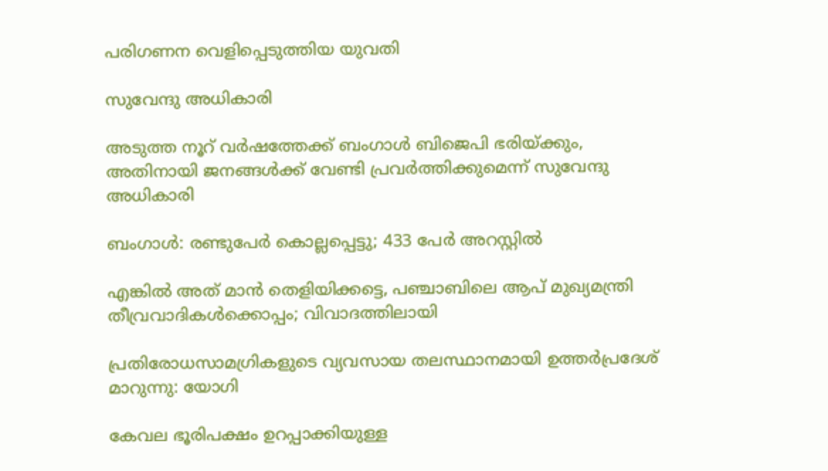പരിഗണന വെളിപ്പെടുത്തിയ യുവതി

സുവേന്ദു അധികാരി

അടുത്ത നൂറ് വര്‍ഷത്തേക്ക് ബംഗാള്‍ ബിജെപി ഭരിയ്‌ക്കും, അതിനായി ജനങ്ങള്‍ക്ക് വേണ്ടി പ്രവര്‍ത്തിക്കുമെന്ന് സുവേന്ദു അധികാരി

ബംഗാൾ: രണ്ടുപേർ കൊല്ലപ്പെട്ടു; 433 പേർ അറസ്റ്റിൽ

എങ്കിൽ അത് മാൻ തെളിയിക്കട്ടെ, പഞ്ചാബിലെ ആപ് മുഖ്യമന്ത്രി തീവ്രവാദികൾക്കൊപ്പം; വിവാദത്തിലായി

പ്രതിരോധസാമഗ്രികളുടെ വ്യവസായ തലസ്ഥാനമായി ഉത്തർപ്രദേശ് മാറുന്നു: യോഗി

കേവല ഭൂരിപക്ഷം ഉറപ്പാക്കിയുള്ള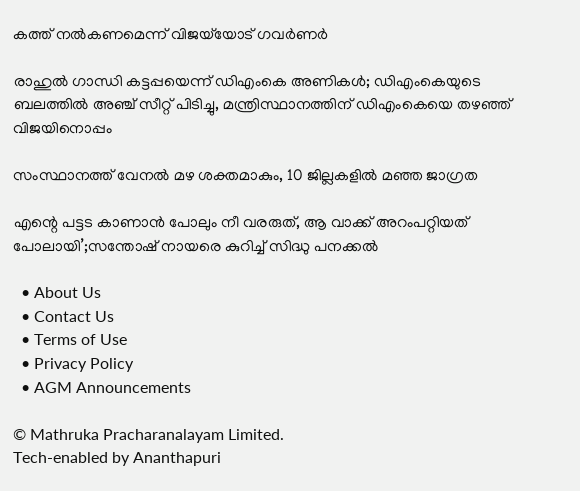കത്ത് നല്‍കണമെന്ന് വിജയ്‌യോട് ഗവര്‍ണര്‍

രാഹുല്‍ ഗാന്ധി കട്ടപ്പയെന്ന് ഡിഎംകെ അണികള്‍; ഡിഎംകെയുടെ ബലത്തില്‍ അഞ്ച് സീറ്റ് പിടിച്ചു, മന്ത്രിസ്ഥാനത്തിന് ഡിഎംകെയെ തഴഞ്ഞ് വിജയിനൊപ്പം

സംസ്ഥാനത്ത് വേനല്‍ മഴ ശക്തമാകും, 10 ജില്ലകളില്‍ മഞ്ഞ ജാഗ്രത

എന്റെ പട്ടട കാണാൻ പോലും നീ വരരുത്, ആ വാക്ക് അറംപറ്റിയത് പോലായി’;സന്തോഷ് നായരെ കുറിച്ച് സിദ്ധു പനക്കൽ

  • About Us
  • Contact Us
  • Terms of Use
  • Privacy Policy
  • AGM Announcements

© Mathruka Pracharanalayam Limited.
Tech-enabled by Ananthapuri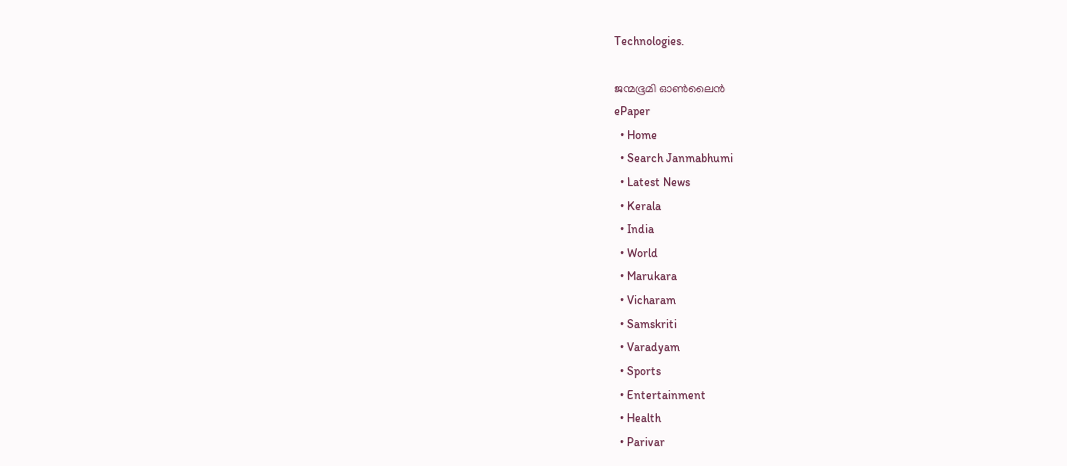Technologies.

ജന്മഭൂമി ഓണ്‍ലൈന്‍
ePaper
  • Home
  • Search Janmabhumi
  • Latest News
  • Kerala
  • India
  • World
  • Marukara
  • Vicharam
  • Samskriti
  • Varadyam
  • Sports
  • Entertainment
  • Health
  • Parivar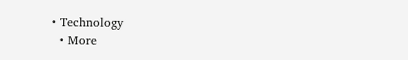• Technology
  • More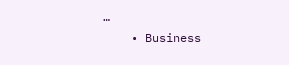…
    • Business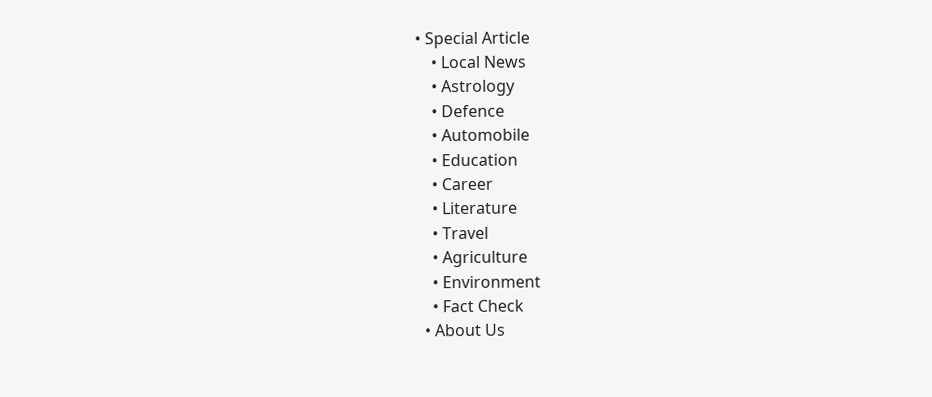• Special Article
    • Local News
    • Astrology
    • Defence
    • Automobile
    • Education
    • Career
    • Literature
    • Travel
    • Agriculture
    • Environment
    • Fact Check
  • About Us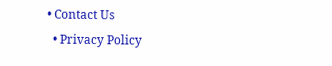• Contact Us
  • Privacy Policy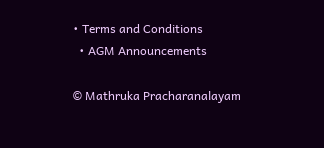• Terms and Conditions
  • AGM Announcements

© Mathruka Pracharanalayam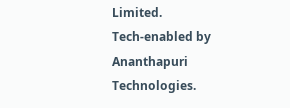Limited.
Tech-enabled by Ananthapuri Technologies.